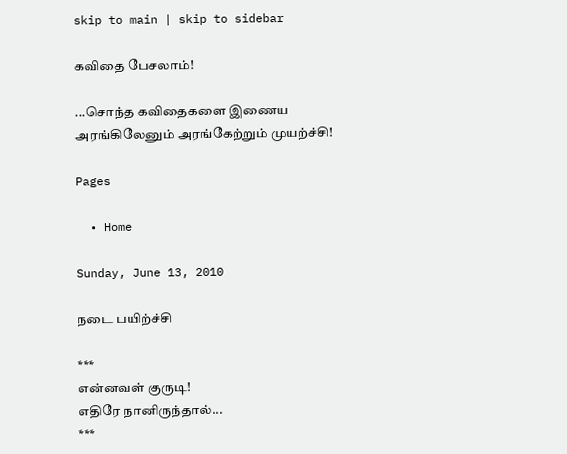skip to main | skip to sidebar

கவிதை பேசலாம்!

...சொந்த கவிதைகளை இணைய அரங்கிலேனும் அரங்கேற்றும் முயற்ச்சி!

Pages

  • Home

Sunday, June 13, 2010

நடை பயிற்ச்சி

***
என்னவள் குருடி!
எதிரே நானிருந்தால்...
***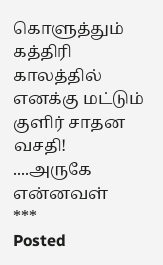கொளுத்தும் கத்திரி காலத்தில்
எனக்கு மட்டும் குளிர் சாதன வசதி!
....அருகே என்னவள்
***
Posted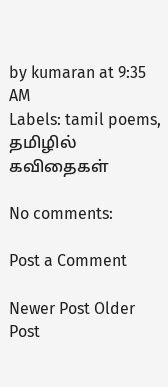by kumaran at 9:35 AM
Labels: tamil poems, தமிழில் கவிதைகள்

No comments:

Post a Comment

Newer Post Older Post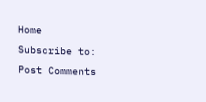Home
Subscribe to: Post Comments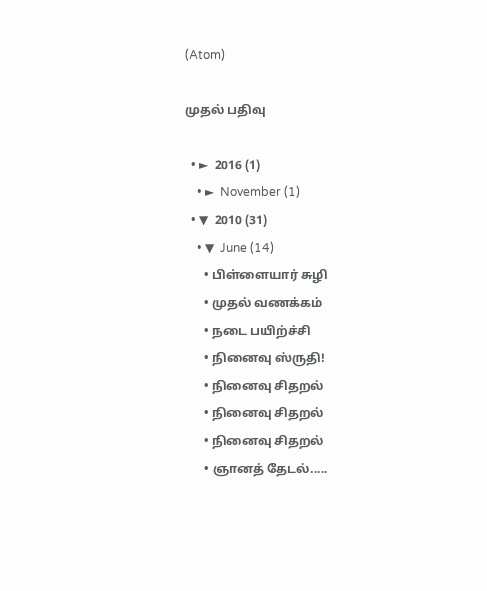(Atom)

முதல் பதிவு

  • ►  2016 (1)
    • ►  November (1)
  • ▼  2010 (31)
    • ▼  June (14)
      • பிள்ளையார் சுழி
      • முதல் வணக்கம்
      • நடை பயிற்ச்சி
      • நினைவு ஸ்ருதி!
      • நினைவு சிதறல்
      • நினைவு சிதறல்
      • நினைவு சிதறல்
      • ஞானத் தேடல்.....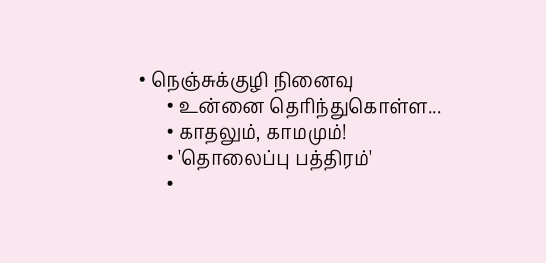• நெஞ்சுக்குழி நினைவு
      • உன்னை தெரிந்துகொள்ள...
      • காதலும், காமமும்!
      • 'தொலைப்பு பத்திரம்'
      •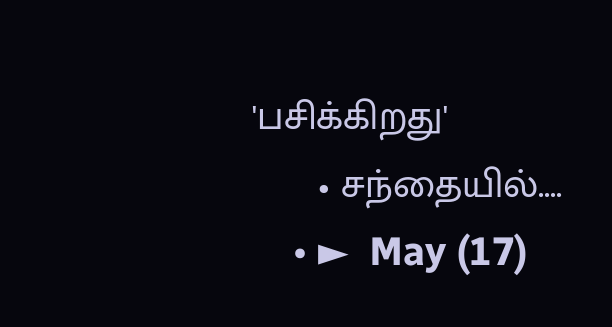'பசிக்கிறது'
      • சந்தையில்....
    • ►  May (17)